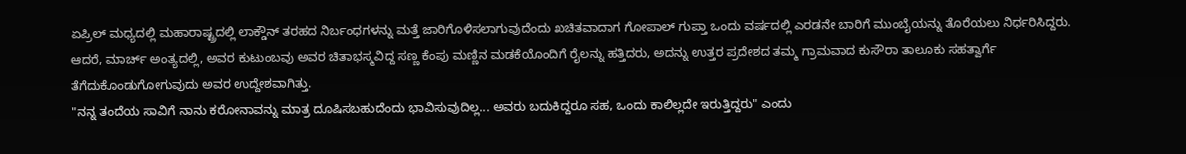ಏಪ್ರಿಲ್ ಮಧ್ಯದಲ್ಲಿ ಮಹಾರಾಷ್ಟ್ರದಲ್ಲಿ ಲಾಕ್ಡೌನ್ ತರಹದ ನಿರ್ಬಂಧಗಳನ್ನು ಮತ್ತೆ ಜಾರಿಗೊಳಿಸಲಾಗುವುದೆಂದು ಖಚಿತವಾದಾಗ ಗೋಪಾಲ್ ಗುಪ್ತಾ ಒಂದು ವರ್ಷದಲ್ಲಿ ಎರಡನೇ ಬಾರಿಗೆ ಮುಂಬೈಯನ್ನು ತೊರೆಯಲು ನಿರ್ಧರಿಸಿದ್ದರು.
ಆದರೆ, ಮಾರ್ಚ್ ಅಂತ್ಯದಲ್ಲಿ, ಅವರ ಕುಟುಂಬವು ಅವರ ಚಿತಾಭಸ್ಮವಿದ್ದ ಸಣ್ಣ ಕೆಂಪು ಮಣ್ಣಿನ ಮಡಕೆಯೊಂದಿಗೆ ರೈಲನ್ನು ಹತ್ತಿದರು, ಅದನ್ನು ಉತ್ತರ ಪ್ರದೇಶದ ತಮ್ಮ ಗ್ರಾಮವಾದ ಕುಸೌರಾ ತಾಲೂಕು ಸಹತ್ವಾರ್ಗೆ ತೆಗೆದುಕೊಂಡುಗೋಗುವುದು ಅವರ ಉದ್ದೇಶವಾಗಿತ್ತು.
"ನನ್ನ ತಂದೆಯ ಸಾವಿಗೆ ನಾನು ಕರೋನಾವನ್ನು ಮಾತ್ರ ದೂಷಿಸಬಹುದೆಂದು ಭಾವಿಸುವುದಿಲ್ಲ... ಅವರು ಬದುಕಿದ್ದರೂ ಸಹ, ಒಂದು ಕಾಲಿಲ್ಲದೇ ಇರುತ್ತಿದ್ದರು" ಎಂದು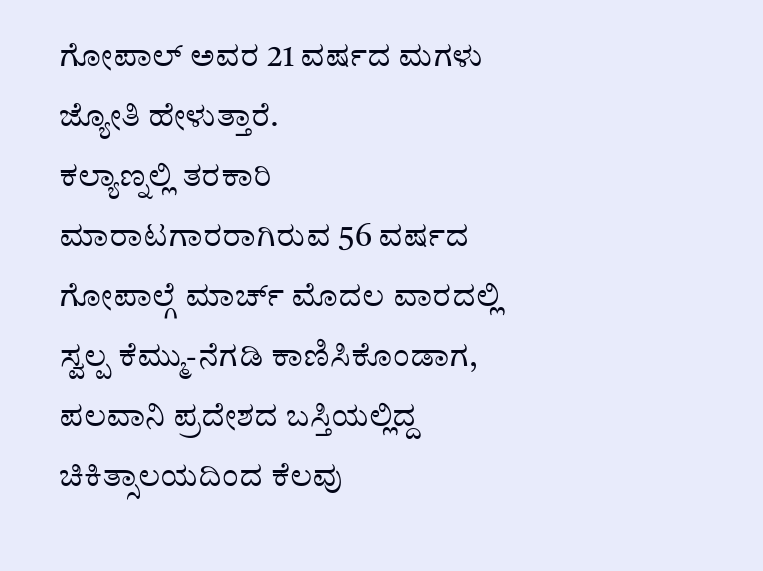ಗೋಪಾಲ್ ಅವರ 21 ವರ್ಷದ ಮಗಳು ಜ್ಯೋತಿ ಹೇಳುತ್ತಾರೆ.
ಕಲ್ಯಾಣ್ನಲ್ಲಿ ತರಕಾರಿ ಮಾರಾಟಗಾರರಾಗಿರುವ 56 ವರ್ಷದ ಗೋಪಾಲ್ಗೆ ಮಾರ್ಚ್ ಮೊದಲ ವಾರದಲ್ಲಿ ಸ್ವಲ್ಪ ಕೆಮ್ಮು-ನೆಗಡಿ ಕಾಣಿಸಿಕೊಂಡಾಗ, ಪಲವಾನಿ ಪ್ರದೇಶದ ಬಸ್ತಿಯಲ್ಲಿದ್ದ ಚಿಕಿತ್ಸಾಲಯದಿಂದ ಕೆಲವು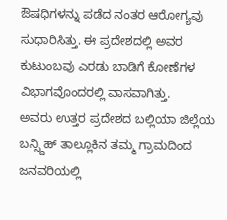ಔಷಧಿಗಳನ್ನು ಪಡೆದ ನಂತರ ಆರೋಗ್ಯವು ಸುಧಾರಿಸಿತ್ತು. ಈ ಪ್ರದೇಶದಲ್ಲಿ ಅವರ ಕುಟುಂಬವು ಎರಡು ಬಾಡಿಗೆ ಕೋಣೆಗಳ ವಿಭಾಗವೊಂದರಲ್ಲಿ ವಾಸವಾಗಿತ್ತು.
ಅವರು ಉತ್ತರ ಪ್ರದೇಶದ ಬಲ್ಲಿಯಾ ಜಿಲ್ಲೆಯ ಬನ್ಸ್ದಿಹ್ ತಾಲ್ಲೂಕಿನ ತಮ್ಮ ಗ್ರಾಮದಿಂದ ಜನವರಿಯಲ್ಲಿ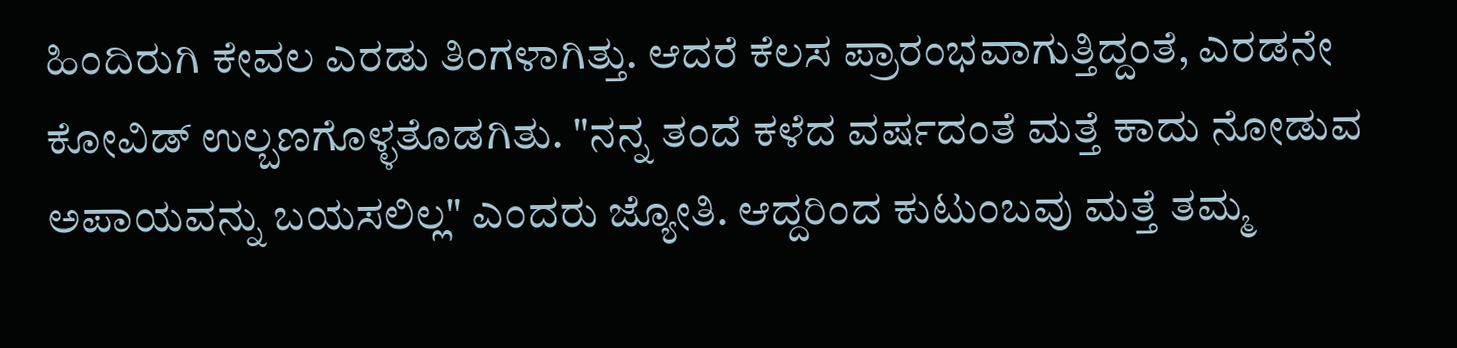ಹಿಂದಿರುಗಿ ಕೇವಲ ಎರಡು ತಿಂಗಳಾಗಿತ್ತು. ಆದರೆ ಕೆಲಸ ಪ್ರಾರಂಭವಾಗುತ್ತಿದ್ದಂತೆ, ಎರಡನೇ ಕೋವಿಡ್ ಉಲ್ಬಣಗೊಳ್ಳತೊಡಗಿತು. "ನನ್ನ ತಂದೆ ಕಳೆದ ವರ್ಷದಂತೆ ಮತ್ತೆ ಕಾದು ನೋಡುವ ಅಪಾಯವನ್ನು ಬಯಸಲಿಲ್ಲ" ಎಂದರು ಜ್ಯೋತಿ. ಆದ್ದರಿಂದ ಕುಟುಂಬವು ಮತ್ತೆ ತಮ್ಮ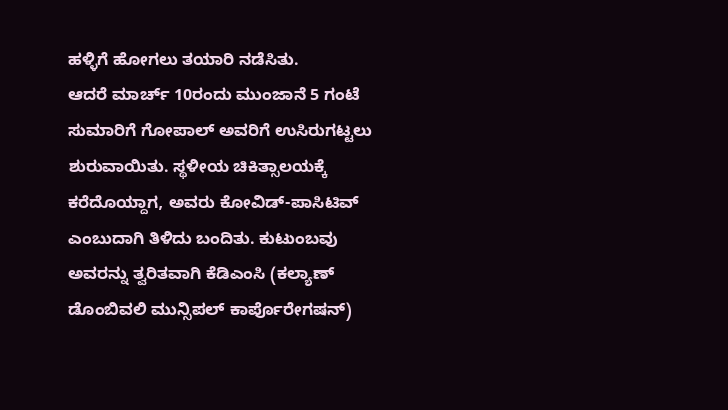ಹಳ್ಳಿಗೆ ಹೋಗಲು ತಯಾರಿ ನಡೆಸಿತು.
ಆದರೆ ಮಾರ್ಚ್ 10ರಂದು ಮುಂಜಾನೆ 5 ಗಂಟೆ ಸುಮಾರಿಗೆ ಗೋಪಾಲ್ ಅವರಿಗೆ ಉಸಿರುಗಟ್ಟಲು ಶುರುವಾಯಿತು. ಸ್ಥಳೀಯ ಚಿಕಿತ್ಸಾಲಯಕ್ಕೆ ಕರೆದೊಯ್ದಾಗ, ಅವರು ಕೋವಿಡ್-ಪಾಸಿಟಿವ್ ಎಂಬುದಾಗಿ ತಿಳಿದು ಬಂದಿತು. ಕುಟುಂಬವು ಅವರನ್ನು ತ್ವರಿತವಾಗಿ ಕೆಡಿಎಂಸಿ (ಕಲ್ಯಾಣ್ ಡೊಂಬಿವಲಿ ಮುನ್ಸಿಪಲ್ ಕಾರ್ಪೊರೇಗಷನ್)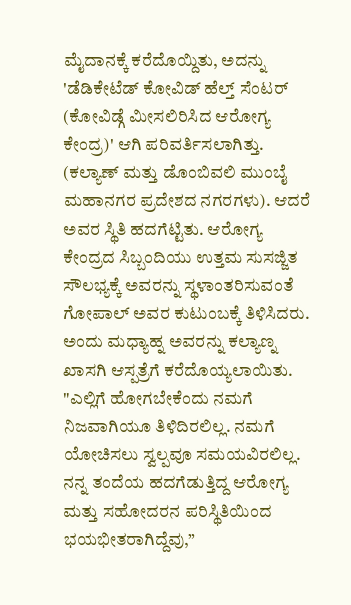ಮೈದಾನಕ್ಕೆ ಕರೆದೊಯ್ದಿತು, ಅದನ್ನು 'ಡೆಡಿಕೇಟೆಡ್ ಕೋವಿಡ್ ಹೆಲ್ತ್ ಸೆಂಟರ್ (ಕೋವಿಡ್ಗೆ ಮೀಸಲಿರಿಸಿದ ಆರೋಗ್ಯ ಕೇಂದ್ರ)' ಆಗಿ ಪರಿವರ್ತಿಸಲಾಗಿತ್ತು. (ಕಲ್ಯಾಣ್ ಮತ್ತು ಡೊಂಬಿವಲಿ ಮುಂಬೈ ಮಹಾನಗರ ಪ್ರದೇಶದ ನಗರಗಳು). ಆದರೆ ಅವರ ಸ್ಥಿತಿ ಹದಗೆಟ್ಟಿತು. ಆರೋಗ್ಯ ಕೇಂದ್ರದ ಸಿಬ್ಬಂದಿಯು ಉತ್ತಮ ಸುಸಜ್ಜಿತ ಸೌಲಭ್ಯಕ್ಕೆ ಅವರನ್ನು ಸ್ಥಳಾಂತರಿಸುವಂತೆ ಗೋಪಾಲ್ ಅವರ ಕುಟುಂಬಕ್ಕೆ ತಿಳಿಸಿದರು. ಅಂದು ಮಧ್ಯಾಹ್ನ ಅವರನ್ನು ಕಲ್ಯಾಣ್ನ ಖಾಸಗಿ ಆಸ್ಪತ್ರೆಗೆ ಕರೆದೊಯ್ಯಲಾಯಿತು.
"ಎಲ್ಲಿಗೆ ಹೋಗಬೇಕೆಂದು ನಮಗೆ ನಿಜವಾಗಿಯೂ ತಿಳಿದಿರಲಿಲ್ಲ. ನಮಗೆ ಯೋಚಿಸಲು ಸ್ವಲ್ಪವೂ ಸಮಯವಿರಲಿಲ್ಲ. ನನ್ನ ತಂದೆಯ ಹದಗೆಡುತ್ತಿದ್ದ ಆರೋಗ್ಯ ಮತ್ತು ಸಹೋದರನ ಪರಿಸ್ಥಿತಿಯಿಂದ ಭಯಭೀತರಾಗಿದ್ದೆವು,”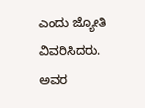ಎಂದು ಜ್ಯೋತಿ ವಿವರಿಸಿದರು. ಅವರ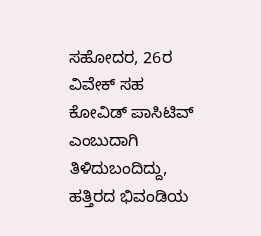ಸಹೋದರ, 26ರ ವಿವೇಕ್ ಸಹ ಕೋವಿಡ್ ಪಾಸಿಟಿವ್ ಎಂಬುದಾಗಿ ತಿಳಿದುಬಂದಿದ್ದು, ಹತ್ತಿರದ ಭಿವಂಡಿಯ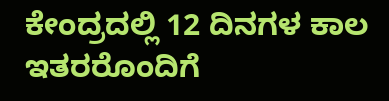ಕೇಂದ್ರದಲ್ಲಿ 12 ದಿನಗಳ ಕಾಲ ಇತರರೊಂದಿಗೆ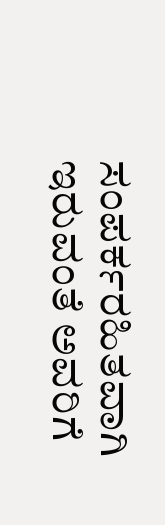ಸಂಪರ್ಕರಹಿತವಾಗಿ ಇರುವಂತೆ ಅವರಿಗೆ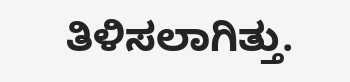ತಿಳಿಸಲಾಗಿತ್ತು.